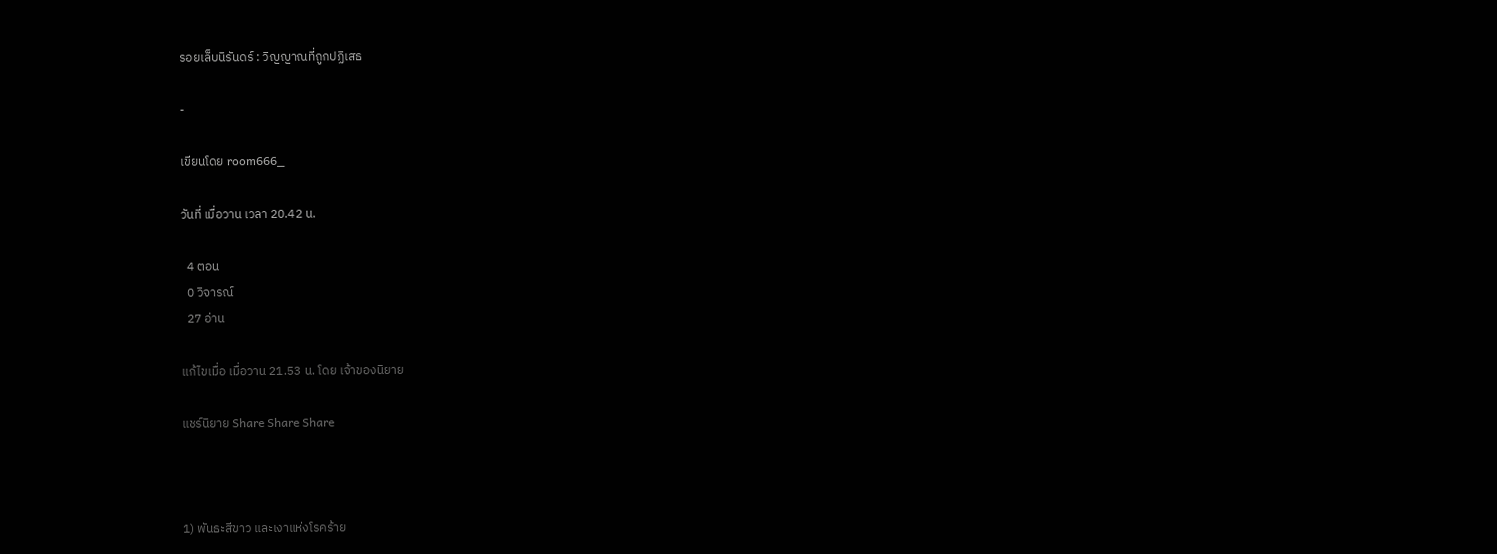รอยเล็บนิรันดร์ : วิญญาณที่ถูกปฏิเสธ

-

เขียนโดย room666_

วันที่ เมื่อวาน เวลา 20.42 น.

  4 ตอน
  0 วิจารณ์
  27 อ่าน

แก้ไขเมื่อ เมื่อวาน 21.53 น. โดย เจ้าของนิยาย

แชร์นิยาย Share Share Share



1) พันธะสีขาว และเงาแห่งโรคร้าย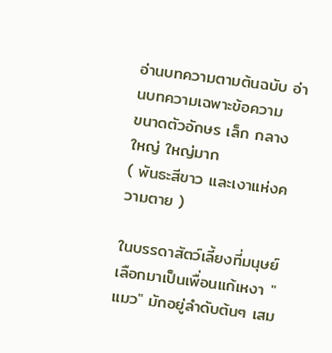อ่านบทความตามต้นฉบับ อ่านบทความเฉพาะข้อความ
ขนาดตัวอักษร เล็ก กลาง ใหญ่ ใหญ่มาก
( พันธะสีขาว และเงาแห่งความตาย )

ในบรรดาสัตว์เลี้ยงที่มนุษย์เลือกมาเป็นเพื่อนแก้เหงา "แมว" มักอยู่ลำดับต้นๆ เสม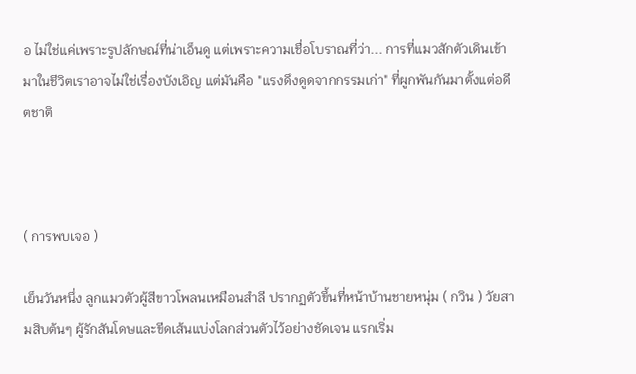อ ไม่ใช่แค่เพราะรูปลักษณ์ที่น่าเอ็นดู แต่เพราะความเชื่อโบราณที่ว่า... การที่แมวสักตัวเดินเข้ามาในชีวิตเราอาจไม่ใช่เรื่องบังเอิญ แต่มันคือ "แรงดึงดูดจากกรรมเก่า" ที่ผูกพันกันมาตั้งแต่อดีตชาติ



( การพบเจอ )

เย็นวันหนึ่ง ลูกแมวตัวผู้สีขาวโพลนเหมือนสำลี ปรากฏตัวขึ้นที่หน้าบ้านชายหนุ่ม ( กวิน ) วัยสามสิบต้นๆ ผู้รักสันโดษและขีดเส้นแบ่งโลกส่วนตัวไว้อย่างชัดเจน แรกเริ่ม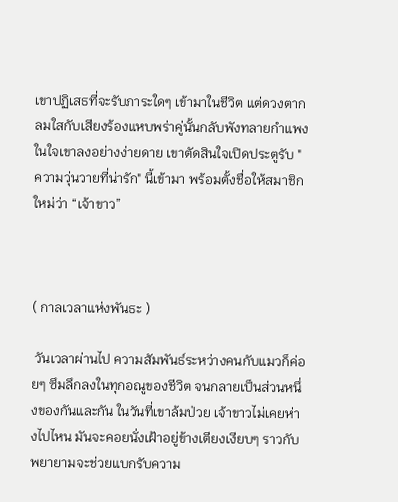เขาปฏิเสธที่จะรับภาระใดๆ เข้ามาในชีวิต แต่ดวงตากลมใสกับเสียงร้องแหบพร่าคู่นั้นกลับพังทลายกำแพงในใจเขาลงอย่างง่ายดาย เขาตัดสินใจเปิดประตูรับ "ความวุ่นวายที่น่ารัก" นี้เข้ามา พร้อมตั้งชื่อให้สมาชิกใหม่ว่า “เจ้าขาว”



( กาลเวลาแห่งพันธะ )

 วันเวลาผ่านไป ความสัมพันธ์ระหว่างคนกับแมวก็ค่อยๆ ซึมลึกลงในทุกอณูของชีวิต จนกลายเป็นส่วนหนึ่งของกันและกัน ในวันที่เขาล้มป่วย เจ้าขาวไม่เคยห่างไปไหน มันจะคอยนั่งเฝ้าอยู่ข้างเตียงเงียบๆ ราวกับพยายามจะช่วยแบกรับความ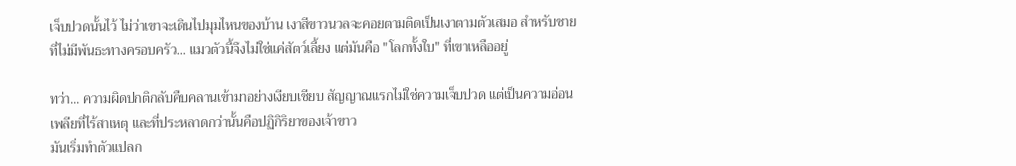เจ็บปวดนั้นไว้ ไม่ว่าเขาจะเดินไปมุมไหนของบ้าน เงาสีขาวนวลจะคอยตามติดเป็นเงาตามตัวเสมอ สำหรับชายที่ไม่มีพันธะทางครอบครัว... แมวตัวนี้จึงไม่ใช่แค่สัตว์เลี้ยง แต่มันคือ "โลกทั้งใบ" ที่เขาเหลืออยู่

ทว่า... ความผิดปกติกลับคืบคลานเข้ามาอย่างเงียบเชียบ สัญญาณแรกไม่ใช่ความเจ็บปวด แต่เป็นความอ่อนเพลียที่ไร้สาเหตุ และที่ประหลาดกว่านั้นคือปฏิกิริยาของเจ้าขาว
มันเริ่มทำตัวแปลก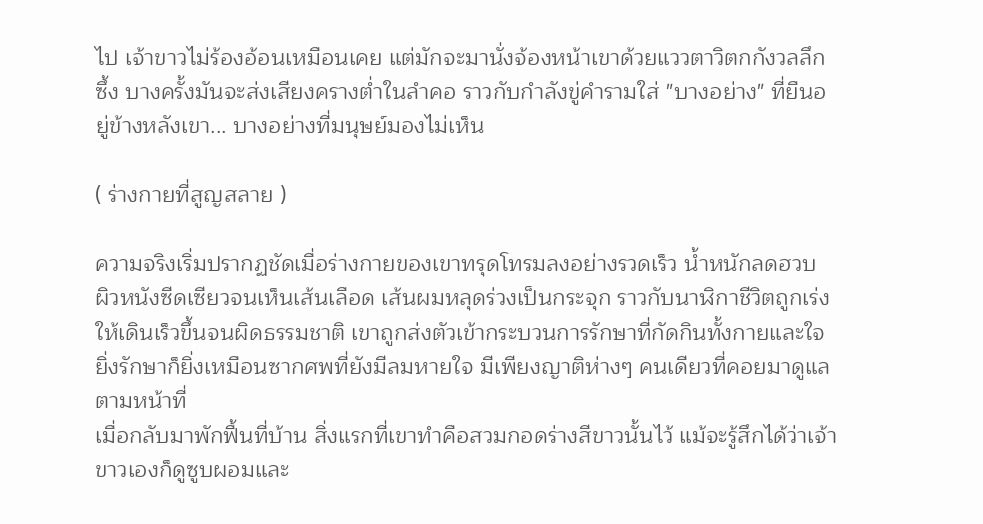ไป เจ้าขาวไม่ร้องอ้อนเหมือนเคย แต่มักจะมานั่งจ้องหน้าเขาด้วยแววตาวิตกกังวลลึกซึ้ง บางครั้งมันจะส่งเสียงครางต่ำในลำคอ ราวกับกำลังขู่คำรามใส่ "บางอย่าง" ที่ยืนอยู่ข้างหลังเขา... บางอย่างที่มนุษย์มองไม่เห็น

( ร่างกายที่สูญสลาย )

ความจริงเริ่มปรากฏชัดเมื่อร่างกายของเขาทรุดโทรมลงอย่างรวดเร็ว น้ำหนักลดฮวบ ผิวหนังซีดเซียวจนเห็นเส้นเลือด เส้นผมหลุดร่วงเป็นกระจุก ราวกับนาฬิกาชีวิตถูกเร่งให้เดินเร็วขึ้นจนผิดธรรมชาติ เขาถูกส่งตัวเข้ากระบวนการรักษาที่กัดกินทั้งกายและใจ ยิ่งรักษาก็ยิ่งเหมือนซากศพที่ยังมีลมหายใจ มีเพียงญาติห่างๆ คนเดียวที่คอยมาดูแลตามหน้าที่
เมื่อกลับมาพักฟื้นที่บ้าน สิ่งแรกที่เขาทำคือสวมกอดร่างสีขาวนั้นไว้ แม้จะรู้สึกได้ว่าเจ้าขาวเองก็ดูซูบผอมและ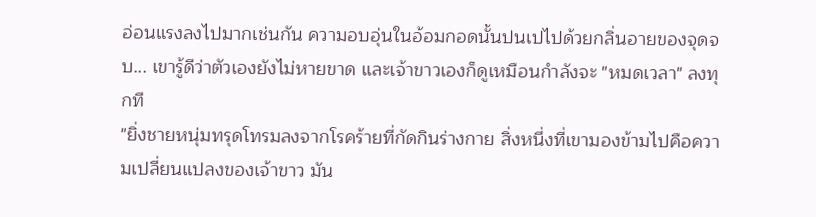อ่อนแรงลงไปมากเช่นกัน ความอบอุ่นในอ้อมกอดนั้นปนเปไปด้วยกลิ่นอายของจุดจบ... เขารู้ดีว่าตัวเองยังไม่หายขาด และเจ้าขาวเองก็ดูเหมือนกำลังจะ "หมดเวลา" ลงทุกที
"ยิ่งชายหนุ่มทรุดโทรมลงจากโรคร้ายที่กัดกินร่างกาย สิ่งหนึ่งที่เขามองข้ามไปคือความเปลี่ยนแปลงของเจ้าขาว มัน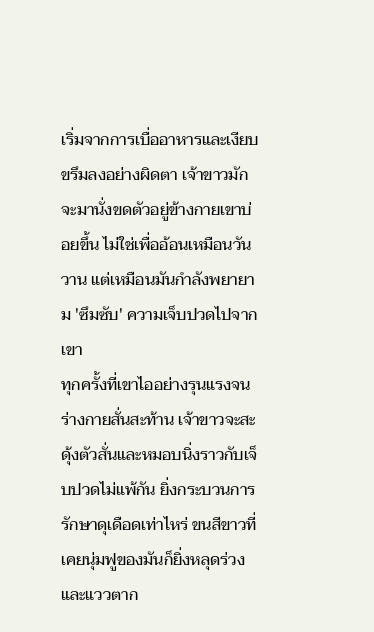เริ่มจากการเบื่ออาหารและเงียบขรึมลงอย่างผิดตา เจ้าขาวมักจะมานั่งขดตัวอยู่ข้างกายเขาบ่อยขึ้น ไม่ใช่เพื่ออ้อนเหมือนวันวาน แต่เหมือนมันกำลังพยายาม 'ซึมซับ' ความเจ็บปวดไปจากเขา
ทุกครั้งที่เขาไออย่างรุนแรงจนร่างกายสั่นสะท้าน เจ้าขาวจะสะดุ้งตัวสั่นและหมอบนิ่งราวกับเจ็บปวดไม่แพ้กัน ยิ่งกระบวนการรักษาดุเดือดเท่าไหร่ ขนสีขาวที่เคยนุ่มฟูของมันก็ยิ่งหลุดร่วง และแววตาก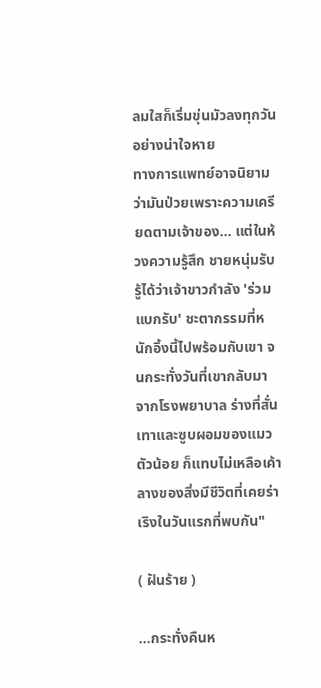ลมใสก็เริ่มขุ่นมัวลงทุกวันอย่างน่าใจหาย
ทางการแพทย์อาจนิยามว่ามันป่วยเพราะความเครียดตามเจ้าของ... แต่ในห้วงความรู้สึก ชายหนุ่มรับรู้ได้ว่าเจ้าขาวกำลัง 'ร่วมแบกรับ' ชะตากรรมที่หนักอึ้งนี้ไปพร้อมกับเขา จนกระทั่งวันที่เขากลับมาจากโรงพยาบาล ร่างที่สั่นเทาและซูบผอมของแมวตัวน้อย ก็แทบไม่เหลือเค้าลางของสิ่งมีชีวิตที่เคยร่าเริงในวันแรกที่พบกัน"

( ฝันร้าย )

...กระทั่งคืนห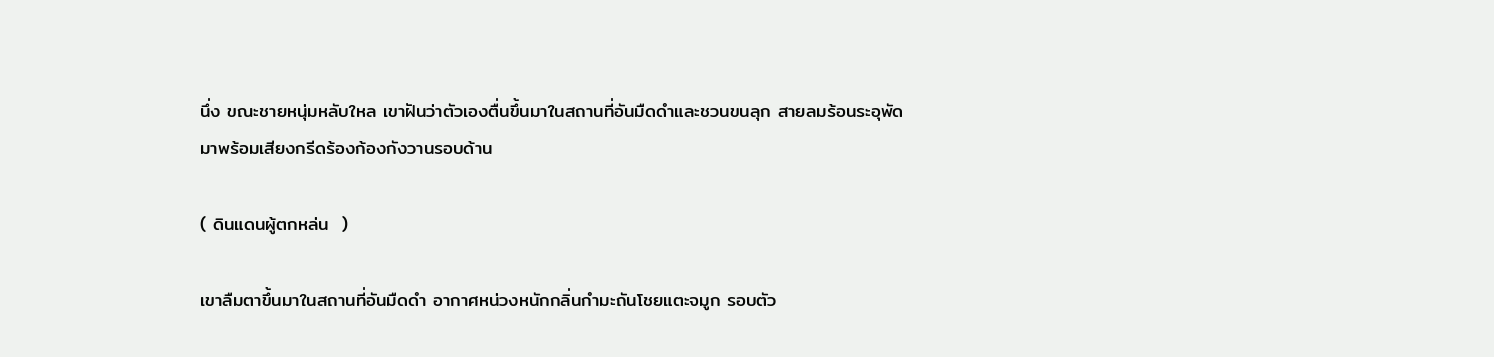นึ่ง ขณะชายหนุ่มหลับใหล เขาฝันว่าตัวเองตื่นขึ้นมาในสถานที่อันมืดดำและชวนขนลุก สายลมร้อนระอุพัดมาพร้อมเสียงกรีดร้องก้องกังวานรอบด้าน

( ดินแดนผู้ตกหล่น  )

เขาลืมตาขึ้นมาในสถานที่อันมืดดำ อากาศหน่วงหนักกลิ่นกำมะถันโชยแตะจมูก รอบตัว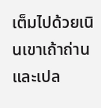เต็มไปด้วยเนินเขาเถ้าถ่านและเปล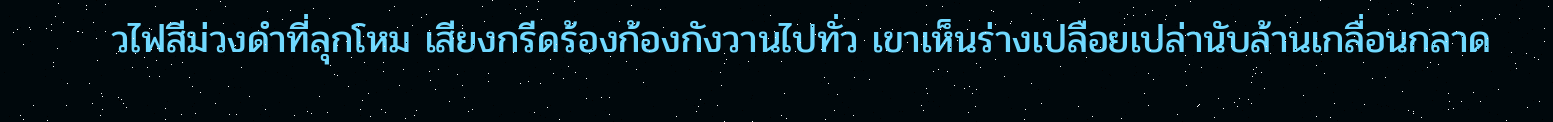วไฟสีม่วงดำที่ลุกโหม เสียงกรีดร้องก้องกังวานไปทั่ว เขาเห็นร่างเปลือยเปล่านับล้านเกลื่อนกลาด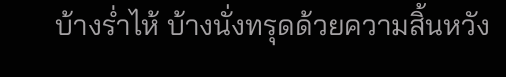บ้างร่ำไห้ บ้างนั่งทรุดด้วยความสิ้นหวัง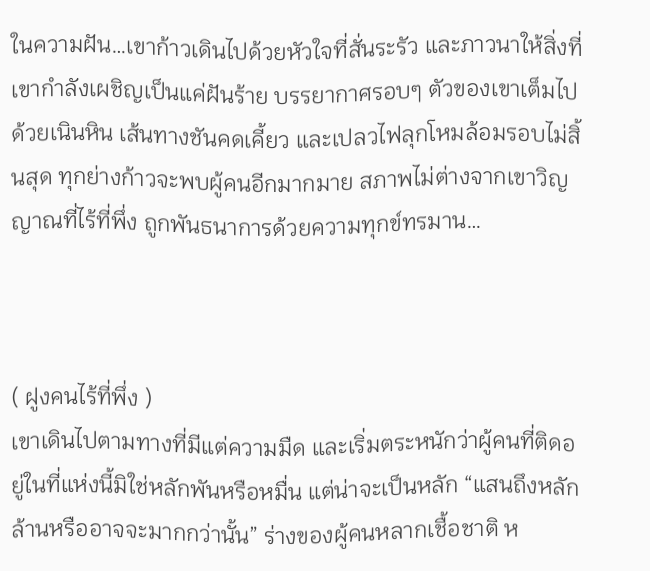ในความฝัน…เขาก้าวเดินไปด้วยหัวใจที่สั่นระรัว และภาวนาให้สิ่งที่เขากำลังเผชิญเป็นแค่ฝันร้าย บรรยากาศรอบๆ ตัวของเขาเต็มไปด้วยเนินหิน เส้นทางชันคดเคี้ยว และเปลวไฟลุกโหมล้อมรอบไม่สิ้นสุด ทุกย่างก้าวจะพบผู้คนอีกมากมาย สภาพไม่ต่างจากเขาวิญญาณที่ไร้ที่พึ่ง ถูกพันธนาการด้วยความทุกข์ทรมาน…



( ฝูงคนไร้ที่พึ่ง )
เขาเดินไปตามทางที่มีแต่ความมืด และเริ่มตระหนักว่าผู้คนที่ติดอยู่ในที่แห่งนี้มิใช่หลักพันหรือหมื่น แต่น่าจะเป็นหลัก “แสนถึงหลักล้านหรืออาจจะมากกว่านั้น” ร่างของผู้คนหลากเชื้อชาติ ห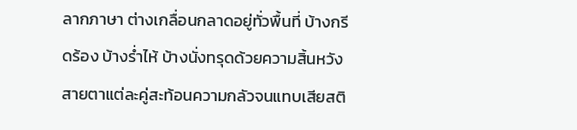ลากภาษา ต่างเกลื่อนกลาดอยู่ทั่วพื้นที่ บ้างกรีดร้อง บ้างร่ำไห้ บ้างนั่งทรุดด้วยความสิ้นหวัง สายตาแต่ละคู่สะท้อนความกลัวจนแทบเสียสติ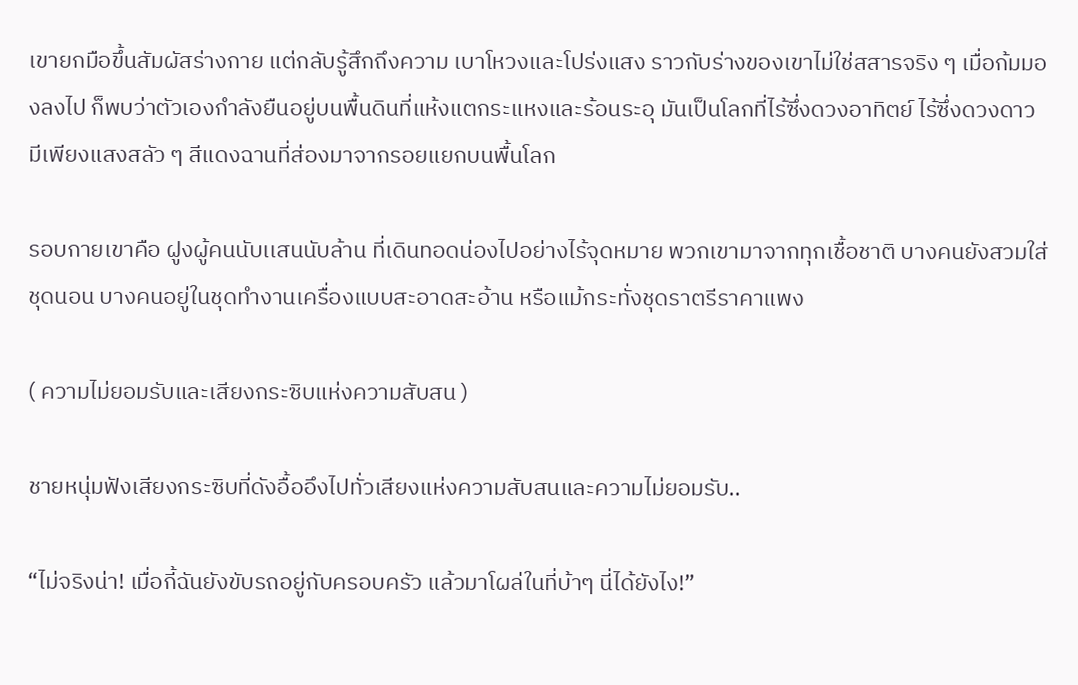เขายกมือขึ้นสัมผัสร่างกาย แต่กลับรู้สึกถึงความ เบาโหวงและโปร่งแสง ราวกับร่างของเขาไม่ใช่สสารจริง ๆ เมื่อก้มมองลงไป ก็พบว่าตัวเองกำลังยืนอยู่บนพื้นดินที่แห้งแตกระแหงและร้อนระอุ มันเป็นโลกที่ไร้ซึ่งดวงอาทิตย์ ไร้ซึ่งดวงดาว มีเพียงแสงสลัว ๆ สีแดงฉานที่ส่องมาจากรอยแยกบนพื้นโลก

รอบกายเขาคือ ฝูงผู้คนนับเเสนนับล้าน ที่เดินทอดน่องไปอย่างไร้จุดหมาย พวกเขามาจากทุกเชื้อชาติ บางคนยังสวมใส่ชุดนอน บางคนอยู่ในชุดทำงานเครื่องแบบสะอาดสะอ้าน หรือแม้กระทั่งชุดราตรีราคาแพง

( ความไม่ยอมรับและเสียงกระซิบแห่งความสับสน )

ชายหนุ่มฟังเสียงกระซิบที่ดังอื้ออึงไปทั่วเสียงแห่งความสับสนและความไม่ยอมรับ..

“ไม่จริงน่า! เมื่อกี้ฉันยังขับรถอยู่กับครอบครัว แล้วมาโผล่ในที่บ้าๆ นี่ได้ยังไง!”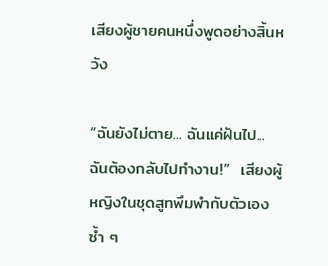เสียงผู้ชายคนหนึ่งพูดอย่างสิ้นหวัง

“ฉันยังไม่ตาย... ฉันแค่ฝันไป... ฉันต้องกลับไปทำงาน!”  เสียงผู้หญิงในชุดสูทพึมพำกับตัวเองซ้ำ ๆ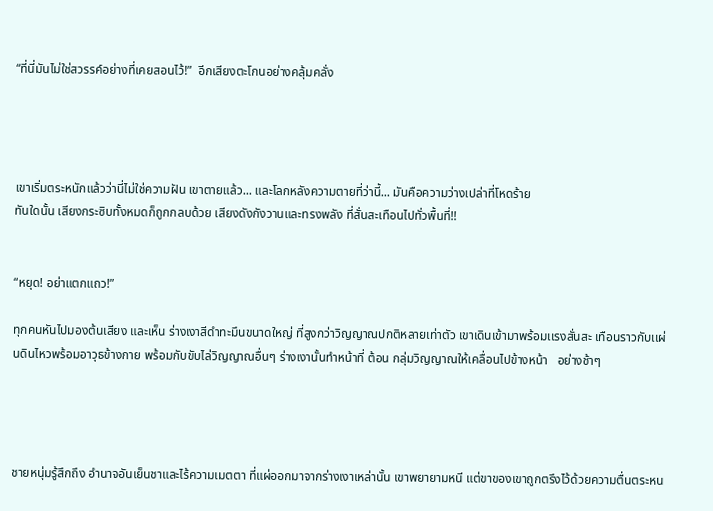“ที่นี่มันไม่ใช่สวรรค์อย่างที่เคยสอนไว้!”  อีกเสียงตะโกนอย่างคลุ้มคลั่ง




เขาเริ่มตระหนักแล้วว่านี่ไม่ใช่ความฝัน เขาตายแล้ว... และโลกหลังความตายที่ว่านี้... มันคือความว่างเปล่าที่โหดร้าย
ทันใดนั้น เสียงกระซิบทั้งหมดก็ถูกกลบด้วย เสียงดังกังวานและทรงพลัง ที่สั่นสะเทือนไปทั่วพื้นที่!!


“หยุด! อย่าแตกแถว!”

ทุกคนหันไปมองต้นเสียง และเห็น ร่างเงาสีดำทะมึนขนาดใหญ่ ที่สูงกว่าวิญญาณปกติหลายเท่าตัว เขาเดินเข้ามาพร้อมเเรงสั่นสะ เทือนราวกับเเผ่นดินไหวพร้อมอาวุธข้างกาย พร้อมกับขับไล่วิญญาณอื่นๆ ร่างเงานั้นทำหน้าที่ ต้อน กลุ่มวิญญาณให้เคลื่อนไปข้างหน้า   อย่างช้าๆ




ชายหนุ่มรู้สึกถึง อำนาจอันเย็นชาและไร้ความเมตตา ที่แผ่ออกมาจากร่างเงาเหล่านั้น เขาพยายามหนี แต่ขาของเขาถูกตรึงไว้ด้วยความตื่นตระหน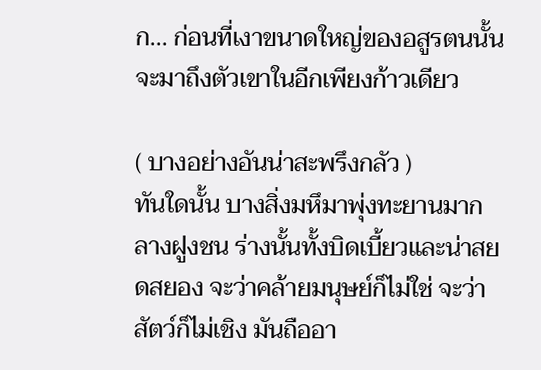ก... ก่อนที่เงาขนาดใหญ่ของอสูรตนนั้นจะมาถึงตัวเขาในอีกเพียงก้าวเดียว

( บางอย่างอันน่าสะพรึงกลัว )
ทันใดนั้น บางสิ่งมหึมาพุ่งทะยานมากลางฝูงชน ร่างนั้นทั้งบิดเบี้ยวและน่าสยดสยอง จะว่าคล้ายมนุษย์ก็ไม่ใช่ จะว่าสัตว์ก็ไม่เชิง มันถืออา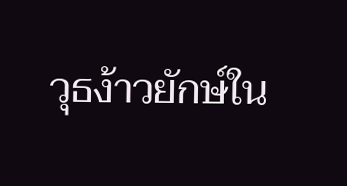วุธง้าวยักษ์ใน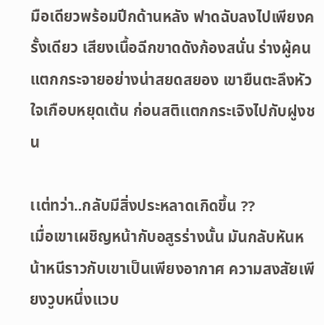มือเดียวพร้อมปีกด้านหลัง ฟาดฉับลงไปเพียงครั้งเดียว เสียงเนื้อฉีกขาดดังก้องสนั่น ร่างผู้คนแตกกระจายอย่างน่าสยดสยอง เขายืนตะลึงหัวใจเกือบหยุดเต้น ก่อนสติเเตกกระเจิงไปกับฝูงชน

เเต่ทว่า..กลับมีสิ่งประหลาดเกิดขึ้น ??
เมื่อเขาเผชิญหน้ากับอสูรร่างนั้น มันกลับหันหน้าหนีราวกับเขาเป็นเพียงอากาศ ความสงสัยเพียงวูบหนึ่งแวบ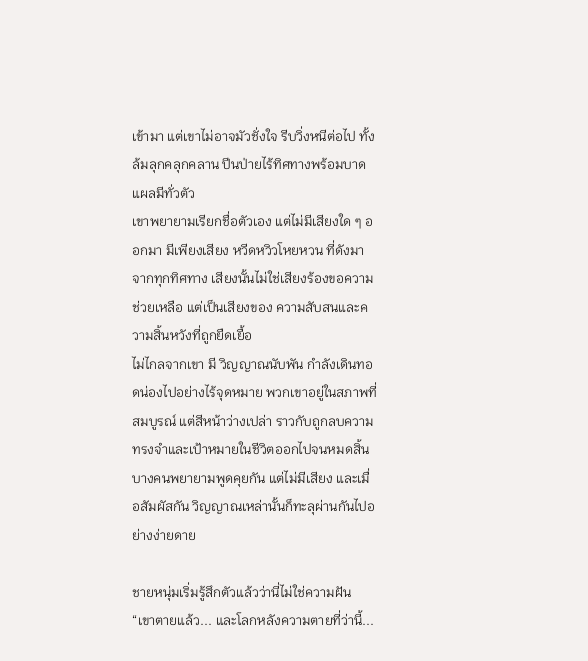เข้ามา แต่เขาไม่อาจมัวชั่งใจ รีบวิ่งหนีต่อไป ทั้งล้มลุกคลุกคลาน ปีนป่ายไร้ทิศทางพร้อมบาดแผลมีทั่วตัว
เขาพยายามเรียกชื่อตัวเอง แต่ไม่มีเสียงใด ๆ ออกมา มีเพียงเสียง หวีดหวิวโหยหวน ที่ดังมาจากทุกทิศทาง เสียงนั้นไม่ใช่เสียงร้องขอความช่วยเหลือ แต่เป็นเสียงของ ความสับสนและความสิ้นหวังที่ถูกยืดเยื้อ
ไม่ไกลจากเขา มี วิญญาณนับพัน กำลังเดินทอดน่องไปอย่างไร้จุดหมาย พวกเขาอยู่ในสภาพที่สมบูรณ์ แต่สีหน้าว่างเปล่า ราวกับถูกลบความทรงจำและเป้าหมายในชีวิตออกไปจนหมดสิ้น บางคนพยายามพูดคุยกัน แต่ไม่มีเสียง และเมื่อสัมผัสกัน วิญญาณเหล่านั้นก็ทะลุผ่านกันไปอย่างง่ายดาย

ชายหนุ่มเริ่มรู้สึกตัวแล้วว่านี่ไม่ใช่ความฝัน
“เขาตายแล้ว... และโลกหลังความตายที่ว่านี้...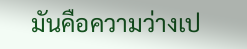มันคือความว่างเป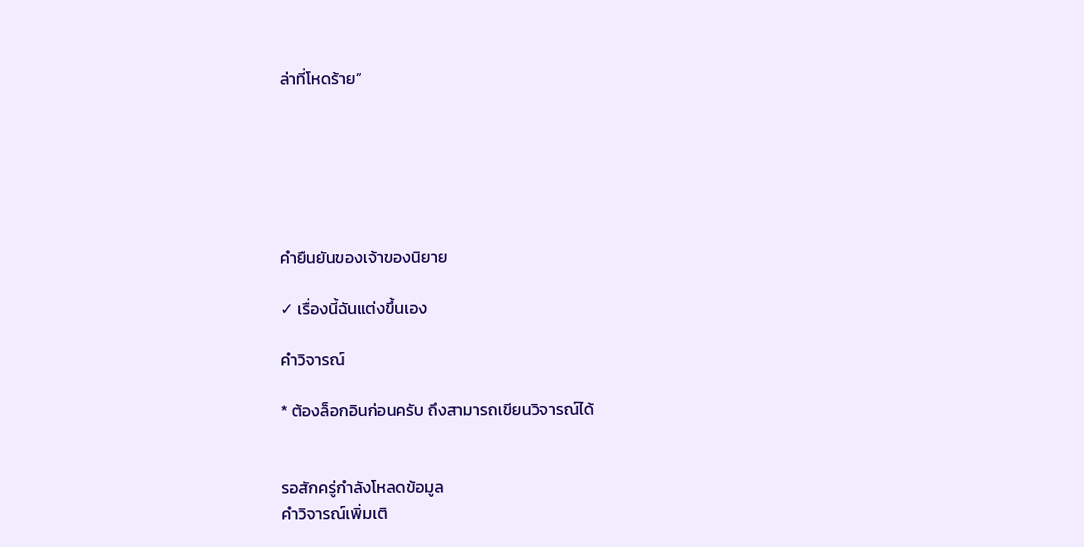ล่าที่โหดร้าย”






คำยืนยันของเจ้าของนิยาย

✓ เรื่องนี้ฉันแต่งขึ้นเอง

คำวิจารณ์

* ต้องล็อกอินก่อนครับ ถึงสามารถเขียนวิจารณ์ได้


รอสักครู่กำลังโหลดข้อมูล
คำวิจารณ์เพิ่มเติ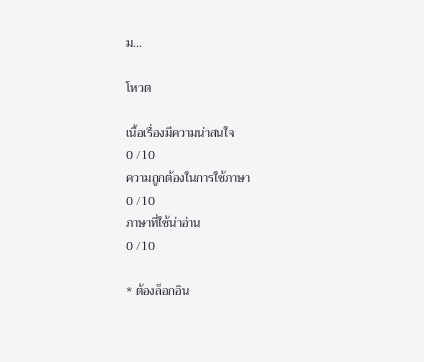ม...

โหวต

เนื้อเรื่องมีความน่าสนใจ
0 /10
ความถูกต้องในการใช้ภาษา
0 /10
ภาษาที่ใช้น่าอ่าน
0 /10

* ต้องล็อกอิน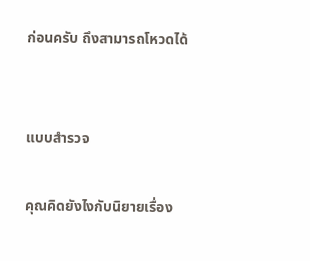ก่อนครับ ถึงสามารถโหวดได้


แบบสำรวจ

คุณคิดยังไงกับนิยายเรื่อง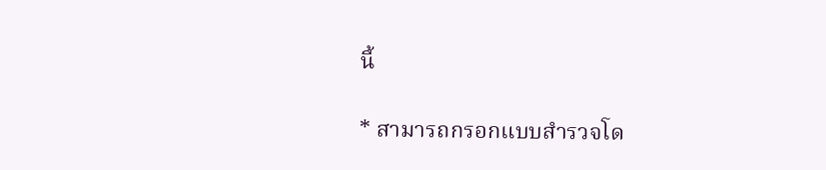นี้

* สามารถกรอกแบบสำรวจโด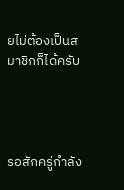ยไม่ต้องเป็นสมาชิกก็ได้ครับ




รอสักครู่กำลัง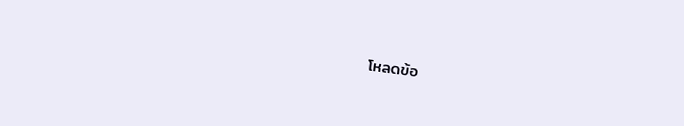โหลดข้อ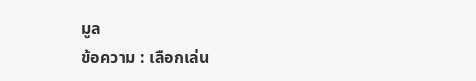มูล
ข้อความ : เลือกเล่น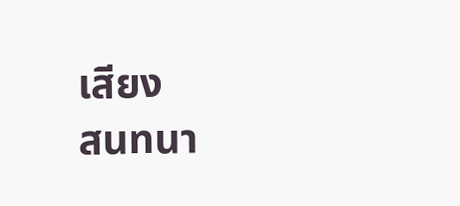เสียง
สนทนา